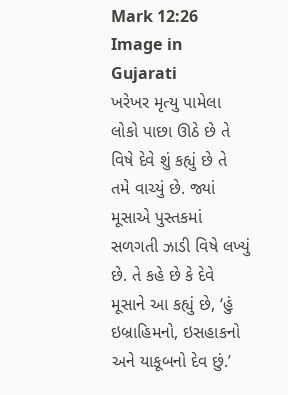Mark 12:26 Image in Gujarati
ખરેખર મૃત્યુ પામેલા લોકો પાછા ઊઠે છે તે વિષે દેવે શું કહ્યું છે તે તમે વાચ્યું છે. જ્યાં મૂસાએ પુસ્તકમાં સળગતી ઝાડી વિષે લખ્યું છે. તે કહે છે કે દેવે મૂસાને આ કહ્યું છે, ‘હું ઇબ્રાહિમનો, ઇસહાકનો અને યાકૂબનો દેવ છું.’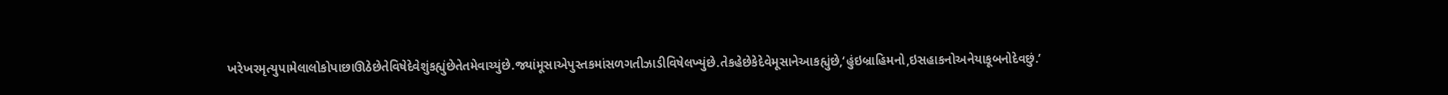ખરેખરમૃત્યુપામેલાલોકોપાછાઊઠેછેતેવિષેદેવેશુંકહ્યુંછેતેતમેવાચ્યુંછે.જ્યાંમૂસાએપુસ્તકમાંસળગતીઝાડીવિષેલખ્યુંછે.તેકહેછેકેદેવેમૂસાનેઆકહ્યુંછે,‘હુંઇબ્રાહિમનો,ઇસહાકનોઅનેયાકૂબનોદેવછું.’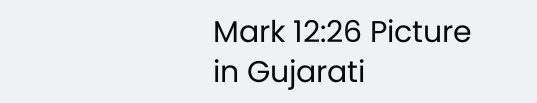Mark 12:26 Picture in Gujarati